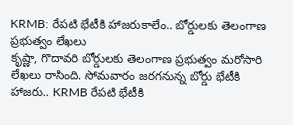KRMB: రేపటి భేటీకి హాజరుకాలేం.. బోర్డులకు తెలంగాణ ప్రభుత్వం లేఖలు
కృష్ణా, గొదావరి బోర్డులకు తెలంగాణ ప్రభుత్వం మరోసారి లేఖలు రాసింది. సోమవారం జరగనున్న బోర్డు భేటీకి హాజరు.. KRMB రేపటి భేటీకి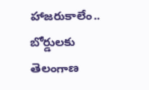హాజరుకాలేం.. బోర్డులకు తెలంగాణ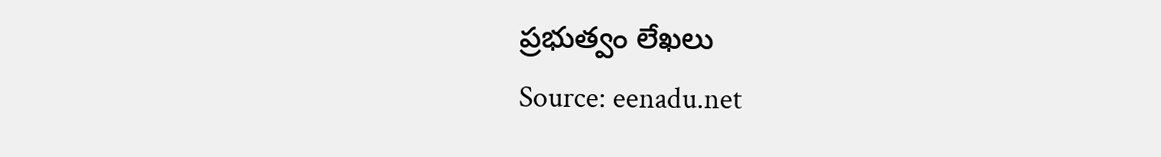ప్రభుత్వం లేఖలు
Source: eenadu.net